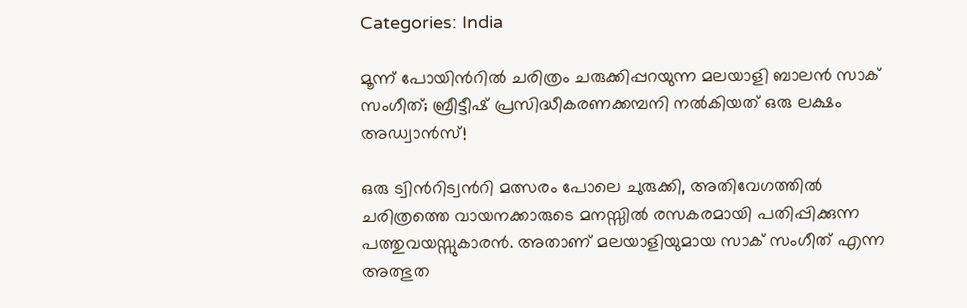Categories: India

മൂന്ന് പോയിന്‍റില്‍ ചരിത്രം ചരുക്കിപ്പറയുന്ന മലയാളി ബാലന്‍ സാക് സംഗീത്; ബ്രീട്ടീഷ് പ്രസിദ്ധീകരണക്കമ്പനി നല്‍കിയത് ഒരു ലക്ഷം അഡ്വാന്‍സ്!

ഒരു ട്വിന്‍റിട്വന്‍റി മത്സരം പോലെ ചുരുക്കി, അതിവേഗത്തില്‍ ചരിത്രത്തെ വായനക്കാരുടെ മനസ്സില്‍ രസകരമായി പതിപ്പിക്കുന്ന പത്തുവയസ്സുകാരന്‍. അതാണ് മലയാളിയുമായ സാക് സംഗീത് എന്ന അത്ഭുത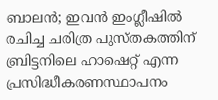ബാലന്‍; ഇവന്‍ ഇംഗ്ലീഷില്‍ രചിച്ച ചരിത്ര പുസ്തകത്തിന് ബ്രിട്ടനിലെ ഹാഷെറ്റ് എന്ന പ്രസിദ്ധീകരണസ്ഥാപനം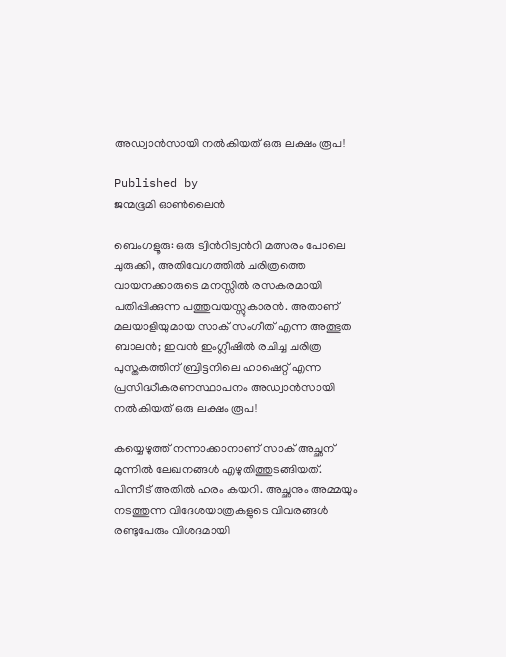അഡ്വാന്‍സായി നല്‍കിയത് ഒരു ലക്ഷം രൂപ!

Published by
ജന്മഭൂമി ഓണ്‍ലൈന്‍

ബെംഗളൂരു: ഒരു ട്വിന്‍റിട്വന്‍റി മത്സരം പോലെ ചുരുക്കി, അതിവേഗത്തില്‍ ചരിത്രത്തെ വായനക്കാരുടെ മനസ്സില്‍ രസകരമായി പതിപ്പിക്കുന്ന പത്തുവയസ്സുകാരന്‍. അതാണ് മലയാളിയുമായ സാക് സംഗീത് എന്ന അത്ഭുത ബാലന്‍; ഇവന്‍ ഇംഗ്ലീഷില്‍ രചിച്ച ചരിത്ര പുസ്തകത്തിന് ബ്രിട്ടനിലെ ഹാഷെറ്റ് എന്ന പ്രസിദ്ധീകരണസ്ഥാപനം അഡ്വാന്‍സായി നല്‍കിയത് ഒരു ലക്ഷം രൂപ!

കയ്യെഴുത്ത് നന്നാക്കാനാണ് സാക് അച്ഛന് മുന്നില്‍ ലേഖനങ്ങള്‍ എഴുതിത്തുടങ്ങിയത്. പിന്നീട് അതില്‍ ഹരം കയറി. അച്ഛനും അമ്മയും നടത്തുന്ന വിദേശയാത്രകളുടെ വിവരങ്ങള്‍ രണ്ടുപേരും വിശദമായി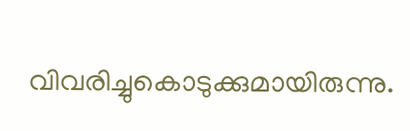വിവരിച്ചുകൊടുക്കുമായിരുന്നു.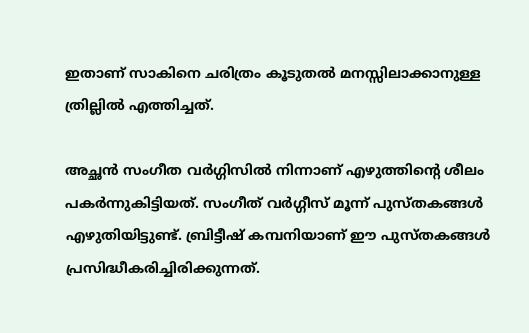ഇതാണ് സാകിനെ ചരിത്രം കൂടുതല്‍ മനസ്സിലാക്കാനുള്ള ത്രില്ലില്‍ എത്തിച്ചത്.

അച്ഛന്‍ സംഗീത വര്‍ഗ്ഗിസില്‍ നിന്നാണ് എഴുത്തിന്റെ ശീലം പകര്‍ന്നുകിട്ടിയത്. സംഗീത് വര്‍ഗ്ഗീസ് മൂന്ന് പുസ്തകങ്ങള്‍ എഴുതിയിട്ടുണ്ട്. ബ്രിട്ടീഷ് കമ്പനിയാണ് ഈ പുസ്തകങ്ങള്‍ പ്രസിദ്ധീകരിച്ചിരിക്കുന്നത്.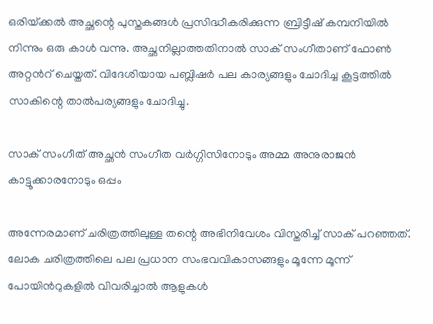ഒരിയ്‌ക്കല്‍ അച്ഛന്റെ പുസ്തകങ്ങള്‍ പ്രസിദ്ധീകരിക്കുന്ന ബ്രിട്ടീഷ് കമ്പനിയില്‍ നിന്നും ഒരു കാള്‍ വന്നു. അച്ഛനില്ലാത്തതിനാല്‍ സാക് സംഗീതാണ് ഫോണ്‍ അറ്റന്‍റ് ചെയ്തത്. വിദേശിയായ പബ്ലിഷര്‍ പല കാര്യങ്ങളും ചോദിച്ച കൂട്ടത്തില്‍ സാകിന്റെ താല്‍പര്യങ്ങളും ചോദിച്ചു.

സാക് സംഗീത് അച്ഛന്‍ സംഗീത വര്‍ഗ്ഗിസിനോടും അമ്മ അനുരാജന്‍ കാട്ടൂക്കാരനോടും ഒപ്പം

അന്നേരമാണ് ചരിത്രത്തിലുള്ള തന്റെ അഭിനിവേശം വിസ്തരിച്ച് സാക് പറഞ്ഞത്. ലോക ചരിത്രത്തിലെ പല പ്രധാന സംഭവവികാസങ്ങളും മൂന്നേ മൂന്ന് പോയിന്‍റുകളില്‍ വിവരിച്ചാല്‍ ആളുകള്‍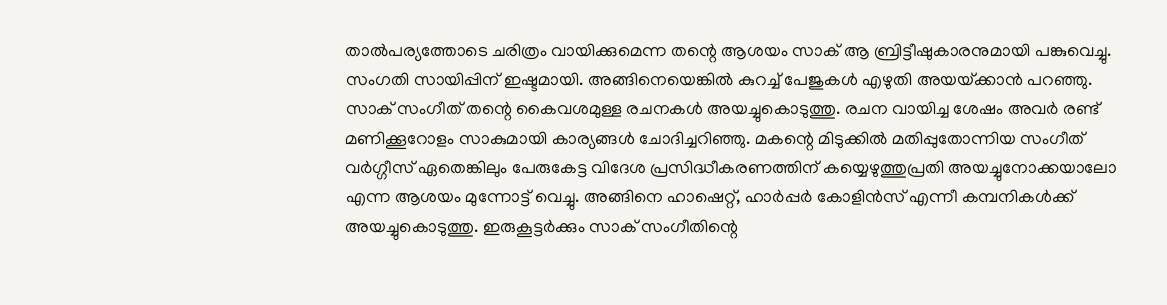താല്‍പര്യത്തോടെ ചരിത്രം വായിക്കുമെന്ന തന്റെ ആശയം സാക് ആ ബ്രിട്ടീഷുകാരനുമായി പങ്കുവെച്ചു. സംഗതി സായിപ്പിന് ഇഷ്ടമായി. അങ്ങിനെയെങ്കില്‍ കുറച്ച് പേജുകള്‍ എഴുതി അയയ്‌ക്കാന്‍ പറ‍ഞ്ഞു. സാക് സംഗീത് തന്റെ കൈവശമുള്ള രചനകള്‍ അയച്ചുകൊടുത്തു. രചന വായിച്ച ശേഷം അവര്‍ രണ്ട് മണിക്കൂറോളം സാകുമായി കാര്യങ്ങള്‍ ചോദിച്ചറിഞ്ഞു. മകന്റെ മിടുക്കില്‍ മതിപ്പുതോന്നിയ സംഗീത് വര്‍ഗ്ഗീസ് ഏതെങ്കിലും പേരുകേട്ട വിദേശ പ്രസിദ്ധീകരണത്തിന് കയ്യെഴുത്തുപ്രതി അയച്ചുനോക്കയാലോ എന്ന ആശയം മുന്നോട്ട് വെച്ചു. അങ്ങിനെ ഹാഷെറ്റ്, ഹാര്‍പ്പര്‍ കോളിന്‍സ് എന്നീ കമ്പനികള്‍ക്ക് അയച്ചുകൊടുത്തു. ഇരുകൂട്ടര്‍ക്കും സാക് സംഗീതിന്റെ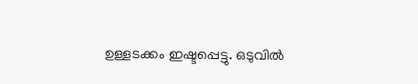ഉള്ളടക്കം ഇഷ്ടപ്പെട്ടു. ഒടുവില്‍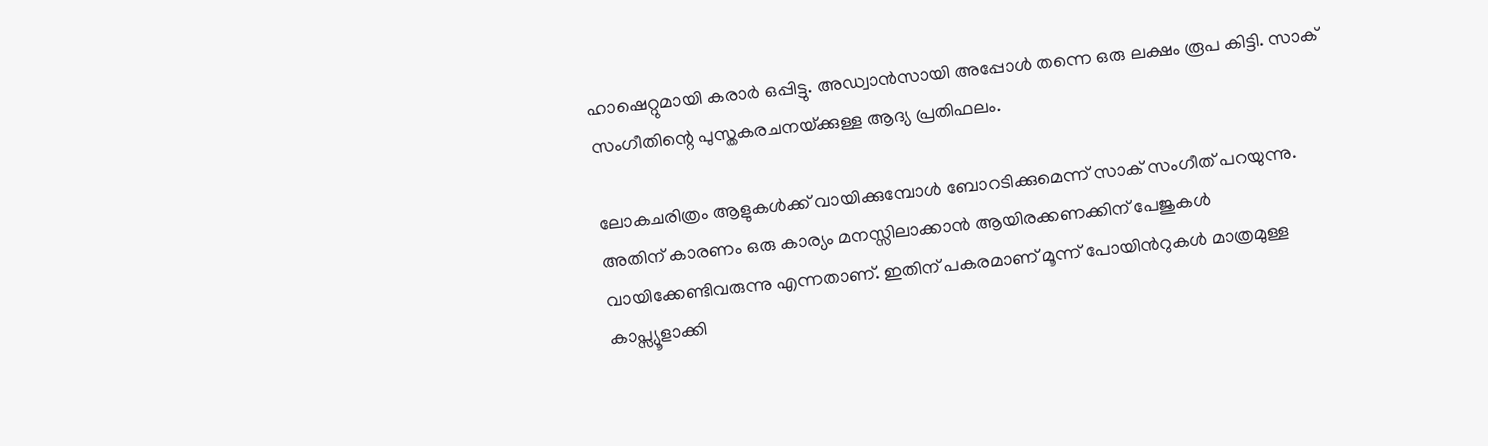ഹാഷെറ്റുമായി കരാര്‍ ഒപ്പിട്ടു. അഡ്വാന്‍സായി അപ്പോള്‍ തന്നെ ഒരു ലക്ഷം രൂപ കിട്ടി. സാക് സംഗീതിന്റെ പുസ്തകരചനയ്‌ക്കുള്ള ആദ്യ പ്രതിഫലം.

ലോകചരിത്രം ആളുകള്‍ക്ക് വായിക്കുമ്പോള്‍ ബോറടിക്കുമെന്ന് സാക് സംഗീത് പറയുന്നു. അതിന് കാരണം ഒരു കാര്യം മനസ്സിലാക്കാന്‍ ആയിരക്കണക്കിന് പേജുകള്‍ വായിക്കേണ്ടിവരുന്നു എന്നതാണ്. ഇതിന് പകരമാണ് മൂന്ന് പോയിന്‍റുകള്‍ മാത്രമുള്ള കാപ്സ്യൂളാക്കി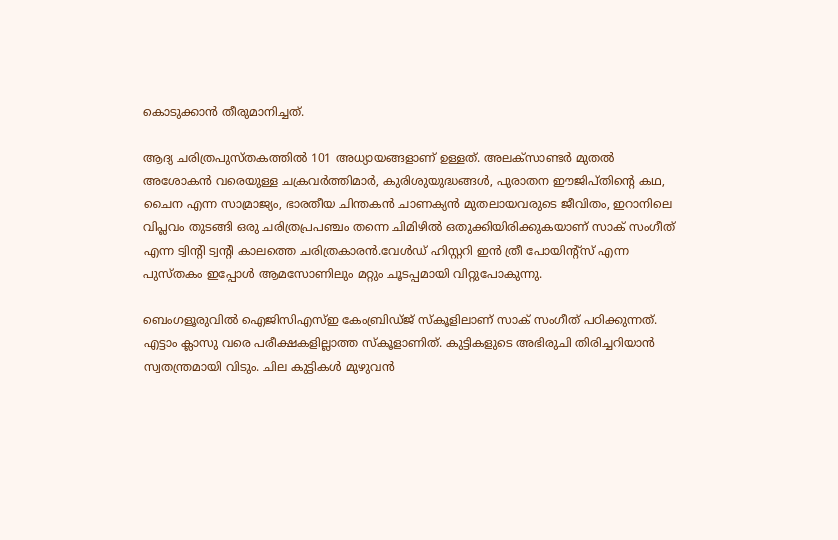കൊടുക്കാന്‍ തീരുമാനിച്ചത്.

ആദ്യ ചരിത്രപുസ്തകത്തില്‍ 101 അധ്യായങ്ങളാണ് ഉള്ളത്. അലക്സാണ്ടര്‍ മുതല്‍ അശോകന്‍ വരെയുള്ള ചക്രവര്‍ത്തിമാര്‍, കുരിശുയുദ്ധങ്ങള്‍, പുരാതന ഈജിപ്തിന്റെ കഥ, ചൈന എന്ന സാമ്രാജ്യം, ഭാരതീയ ചിന്തകന്‍ ചാണക്യന്‍ മുതലായവരുടെ ജീവിതം, ഇറാനിലെ വിപ്ലവം തുടങ്ങി ഒരു ചരിത്രപ്രപഞ്ചം തന്നെ ചിമിഴില്‍ ഒതുക്കിയിരിക്കുകയാണ് സാക് സംഗീത് എന്ന ട്വിന്‍റി ട്വന്‍റി കാലത്തെ ചരിത്രകാരന്‍.വേള്‍ഡ് ഹിസ്റ്ററി ഇന്‍ ത്രീ പോയിന്‍റ്സ് എന്ന പുസ്തകം ഇപ്പോള്‍ ആമസോണിലും മറ്റും ചൂടപ്പമായി വിറ്റുപോകുന്നു.

ബെംഗളൂരുവില്‍ ഐജിസിഎസ്ഇ കേംബ്രിഡ്ജ് സ്കൂളിലാണ് സാക് സംഗീത് പഠിക്കുന്നത്. എട്ടാം ക്ലാസു വരെ പരീക്ഷകളില്ലാത്ത സ്കൂളാണിത്. കുട്ടികളുടെ അഭിരുചി തിരിച്ചറിയാന്‍ സ്വതന്ത്രമായി വിടും. ചില കുട്ടികള്‍ മുഴുവന്‍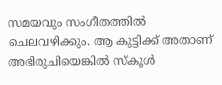സമയവും സംഗീതത്തില്‍ ചെലവഴിക്കും. ആ കുട്ടിക്ക് അതാണ് അഭിരുചിയെങ്കില്‍ സ്കൂള്‍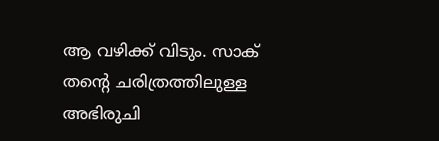ആ വഴിക്ക് വിടും. സാക് തന്റെ ചരിത്രത്തിലുള്ള അഭിരുചി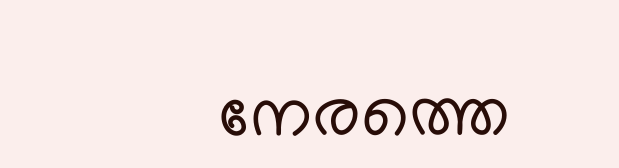നേരത്തെ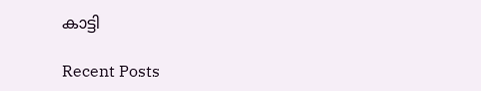കാട്ടി

Recent Posts